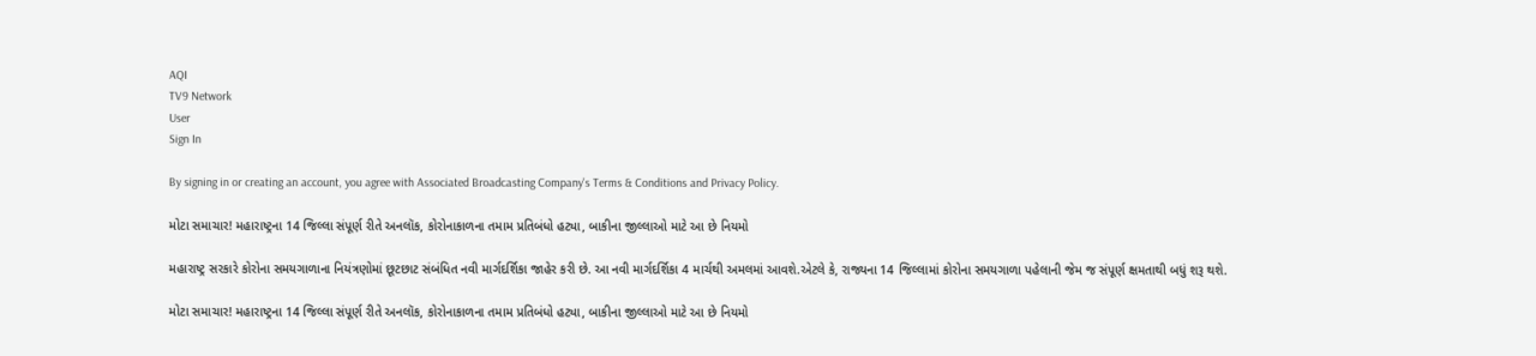AQI
TV9 Network
User
Sign In

By signing in or creating an account, you agree with Associated Broadcasting Company's Terms & Conditions and Privacy Policy.

મોટા સમાચાર! મહારાષ્ટ્રના 14 જિલ્લા સંપૂર્ણ રીતે અનલૉક, કોરોનાકાળના તમામ પ્રતિબંધો હટ્યા, બાકીના જીલ્લાઓ માટે આ છે નિયમો

મહારાષ્ટ્ર સરકારે કોરોના સમયગાળાના નિયંત્રણોમાં છૂટછાટ સંબંધિત નવી માર્ગદર્શિકા જાહેર કરી છે. આ નવી માર્ગદર્શિકા 4 માર્ચથી અમલમાં આવશે.એટલે કે, રાજ્યના 14 જિલ્લામાં કોરોના સમયગાળા પહેલાની જેમ જ સંપૂર્ણ ક્ષમતાથી બધું શરૂ થશે.

મોટા સમાચાર! મહારાષ્ટ્રના 14 જિલ્લા સંપૂર્ણ રીતે અનલૉક, કોરોનાકાળના તમામ પ્રતિબંધો હટ્યા, બાકીના જીલ્લાઓ માટે આ છે નિયમો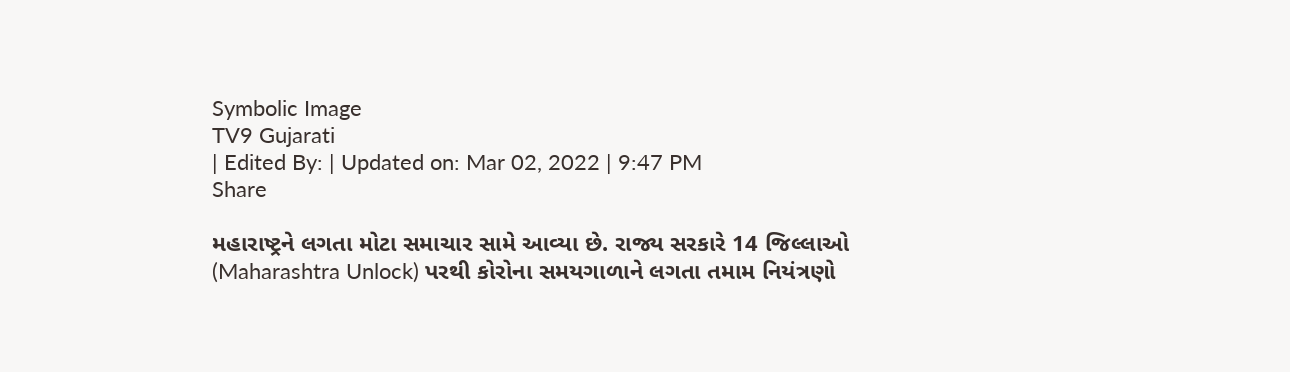Symbolic Image
TV9 Gujarati
| Edited By: | Updated on: Mar 02, 2022 | 9:47 PM
Share

મહારાષ્ટ્રને લગતા મોટા સમાચાર સામે આવ્યા છે. રાજ્ય સરકારે 14 જિલ્લાઓ (Maharashtra Unlock) પરથી કોરોના સમયગાળાને લગતા તમામ નિયંત્રણો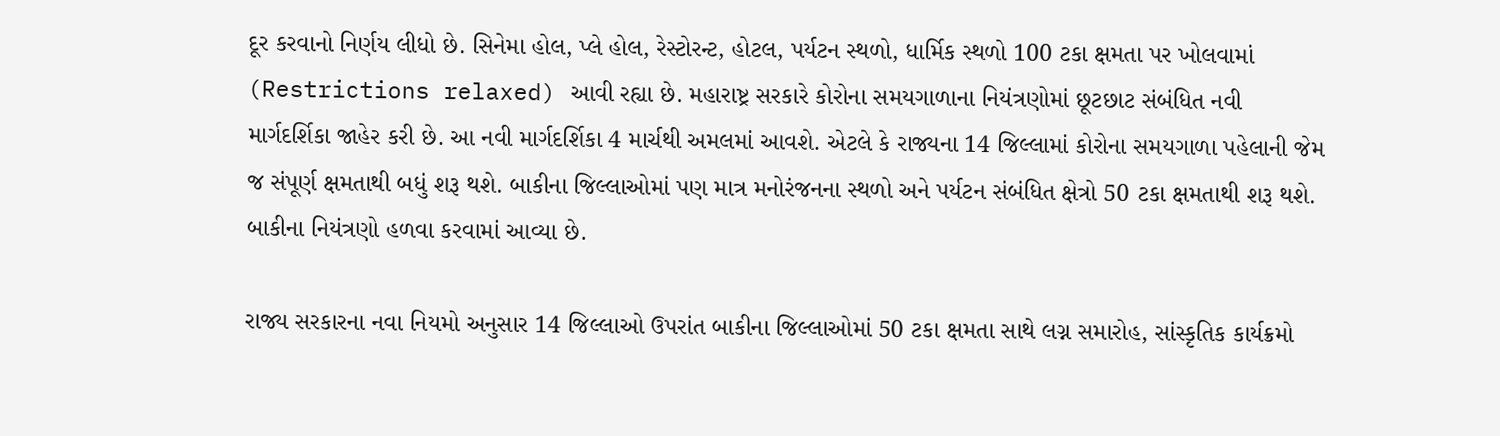દૂર કરવાનો નિર્ણય લીધો છે. સિનેમા હોલ, પ્લે હોલ, રેસ્ટોરન્ટ, હોટલ, પર્યટન સ્થળો, ધાર્મિક સ્થળો 100 ટકા ક્ષમતા પર ખોલવામાં (Restrictions relaxed) આવી રહ્યા છે. મહારાષ્ટ્ર સરકારે કોરોના સમયગાળાના નિયંત્રણોમાં છૂટછાટ સંબંધિત નવી માર્ગદર્શિકા જાહેર કરી છે. આ નવી માર્ગદર્શિકા 4 માર્ચથી અમલમાં આવશે. એટલે કે રાજ્યના 14 જિલ્લામાં કોરોના સમયગાળા પહેલાની જેમ જ સંપૂર્ણ ક્ષમતાથી બધું શરૂ થશે. બાકીના જિલ્લાઓમાં પણ માત્ર મનોરંજનના સ્થળો અને પર્યટન સંબંધિત ક્ષેત્રો 50 ટકા ક્ષમતાથી શરૂ થશે. બાકીના નિયંત્રણો હળવા કરવામાં આવ્યા છે.

રાજ્ય સરકારના નવા નિયમો અનુસાર 14 જિલ્લાઓ ઉપરાંત બાકીના જિલ્લાઓમાં 50 ટકા ક્ષમતા સાથે લગ્ન સમારોહ, સાંસ્કૃતિક કાર્યક્રમો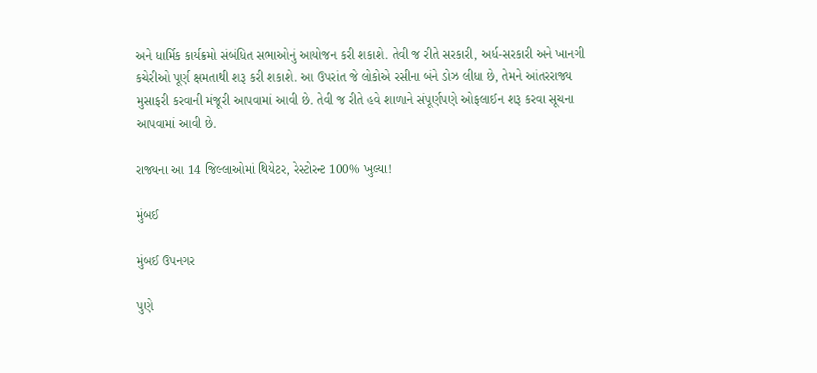અને ધાર્મિક કાર્યક્રમો સંબંધિત સભાઓનું આયોજન કરી શકાશે. તેવી જ રીતે સરકારી, અર્ધ-સરકારી અને ખાનગી કચેરીઓ પૂર્ણ ક્ષમતાથી શરૂ કરી શકાશે. આ ઉપરાંત જે લોકોએ રસીના બંને ડોઝ લીધા છે, તેમને આંતરરાજ્ય મુસાફરી કરવાની મંજૂરી આપવામાં આવી છે. તેવી જ રીતે હવે શાળાને સંપૂર્ણપણે ઓફલાઈન શરૂ કરવા સૂચના આપવામાં આવી છે.

રાજ્યના આ 14 જિલ્લાઓમાં થિયેટર, રેસ્ટોરન્ટ 100% ખુલ્યા!

મુંબઈ

મુંબઈ ઉપનગર

પુણે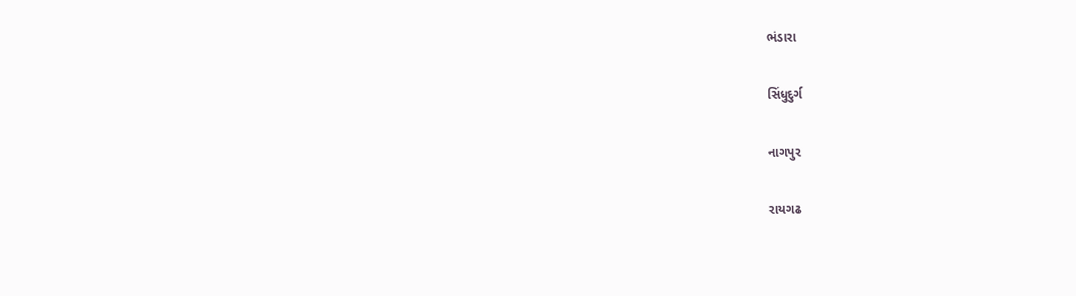ભંડારા

સિંધુદુર્ગ

નાગપુર

રાયગઢ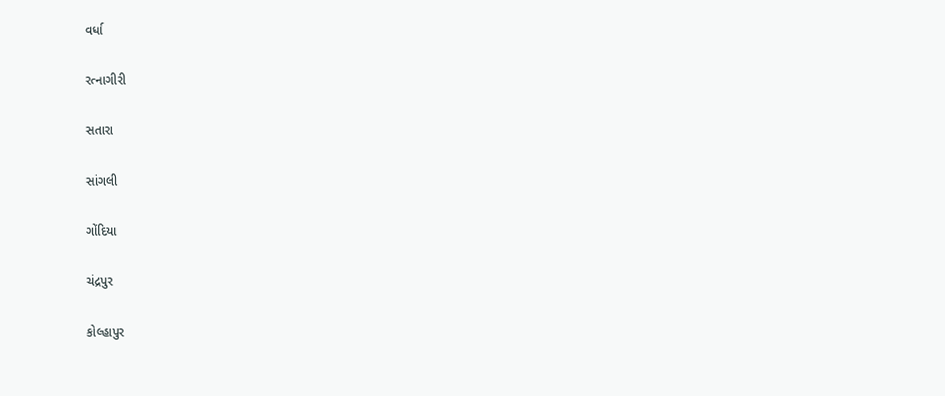વર્ધા

રત્નાગીરી

સતારા

સાંગલી

ગોંદિયા

ચંદ્રપુર

કોલ્હાપુર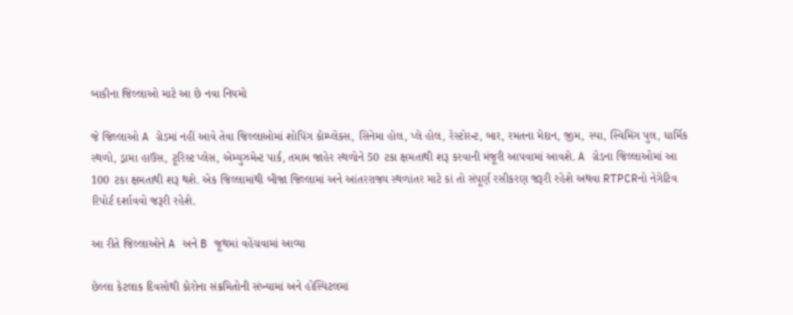બાકીના જિલ્લાઓ માટે આ છે નવા નિયમો

જે જિલ્લાઓ A ગ્રેડમાં નહીં આવે તેવા જિલ્લાઓમાં શોપિંગ કોમ્પ્લેક્સ, સિનેમા હોલ, પ્લે હોલ, રેસ્ટોરન્ટ, બાર, રમતના મેદાન, જીમ, સ્પા, સ્વિમિંગ પુલ, ધાર્મિક સ્થળો, ડ્રામા હાઉસ, ટૂરિસ્ટ પ્લેસ, એમ્યુઝમેન્ટ પાર્ક, તમામ જાહેર સ્થળોને 50 ટકા ક્ષમતાથી શરૂ કરવાની મંજૂરી આપવામાં આવશે. A ગ્રેડના જિલ્લાઓમાં આ 100 ટકા ક્ષમતાથી શરૂ થશે. એક જિલ્લામાંથી બીજા જિલ્લામાં અને આંતરરાજ્ય સ્થળાંતર માટે કાં તો સંપૂર્ણ રસીકરણ જરૂરી રહેશે અથવા RTPCRનો નેગેટિવ રિપોર્ટ દર્શાવવો જરૂરી રહેશે.

આ રીતે જિલ્લાઓને A અને B જૂથમાં વહેંચવામાં આવ્યા

છેલ્લા કેટલાક દિવસોથી કોરોના સંક્રમિતોની સંખ્યામાં અને હોસ્પિટલમાં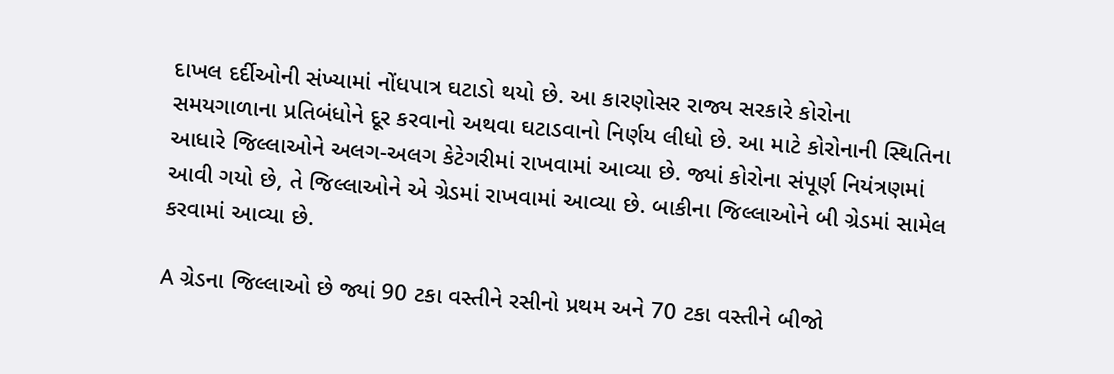દાખલ દર્દીઓની સંખ્યામાં નોંધપાત્ર ઘટાડો થયો છે. આ કારણોસર રાજ્ય સરકારે કોરોના સમયગાળાના પ્રતિબંધોને દૂર કરવાનો અથવા ઘટાડવાનો નિર્ણય લીધો છે. આ માટે કોરોનાની સ્થિતિના આધારે જિલ્લાઓને અલગ-અલગ કેટેગરીમાં રાખવામાં આવ્યા છે. જ્યાં કોરોના સંપૂર્ણ નિયંત્રણમાં આવી ગયો છે, તે જિલ્લાઓને એ ગ્રેડમાં રાખવામાં આવ્યા છે. બાકીના જિલ્લાઓને બી ગ્રેડમાં સામેલ કરવામાં આવ્યા છે.

A ગ્રેડના જિલ્લાઓ છે જ્યાં 90 ટકા વસ્તીને રસીનો પ્રથમ અને 70 ટકા વસ્તીને બીજો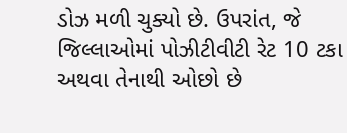ડોઝ મળી ચુક્યો છે. ઉપરાંત, જે જિલ્લાઓમાં પોઝીટીવીટી રેટ 10 ટકા અથવા તેનાથી ઓછો છે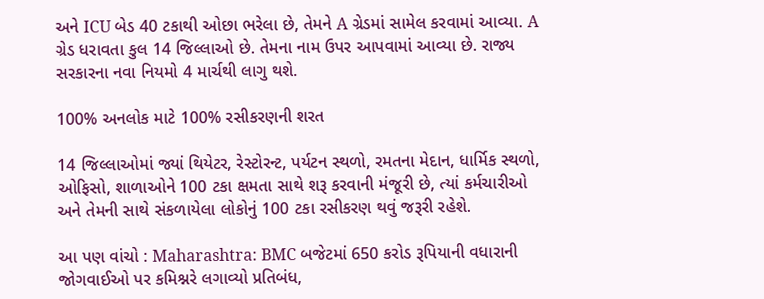અને ICU બેડ 40 ટકાથી ઓછા ભરેલા છે, તેમને A ગ્રેડમાં સામેલ કરવામાં આવ્યા. A ગ્રેડ ધરાવતા કુલ 14 જિલ્લાઓ છે. તેમના નામ ઉપર આપવામાં આવ્યા છે. રાજ્ય સરકારના નવા નિયમો 4 માર્ચથી લાગુ થશે.

100% અનલોક માટે 100% રસીકરણની શરત

14 જિલ્લાઓમાં જ્યાં થિયેટર, રેસ્ટોરન્ટ, પર્યટન સ્થળો, રમતના મેદાન, ધાર્મિક સ્થળો, ઓફિસો, શાળાઓને 100 ટકા ક્ષમતા સાથે શરૂ કરવાની મંજૂરી છે, ત્યાં કર્મચારીઓ અને તેમની સાથે સંકળાયેલા લોકોનું 100 ટકા રસીકરણ થવું જરૂરી રહેશે.

આ પણ વાંચો : Maharashtra: BMC બજેટમાં 650 કરોડ રૂપિયાની વધારાની જોગવાઈઓ પર કમિશ્નરે લગાવ્યો પ્રતિબંધ,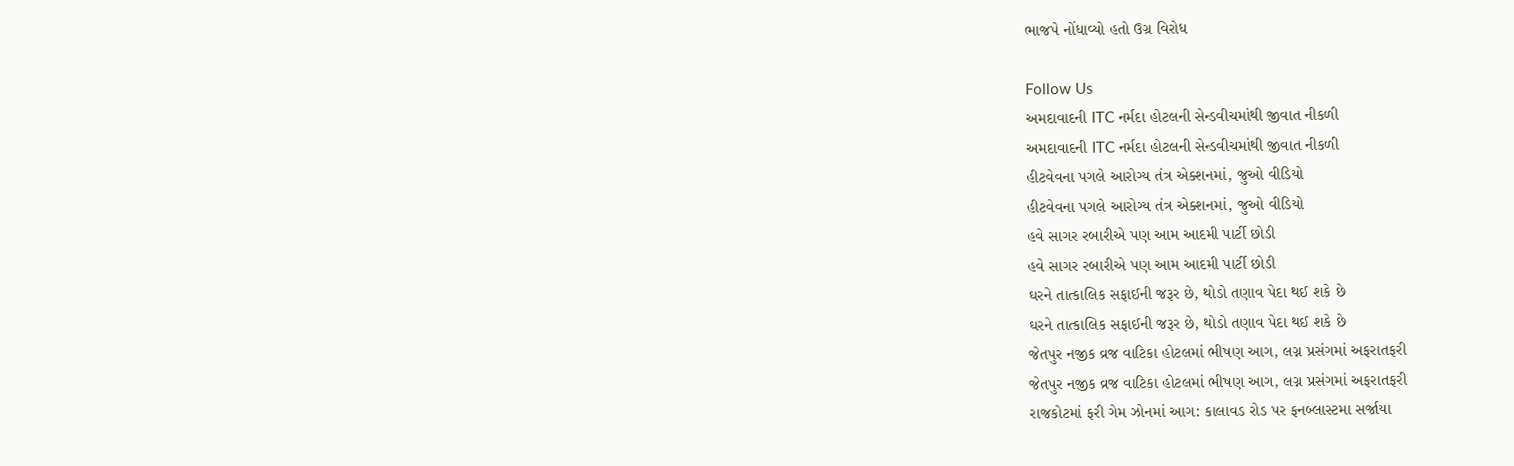ભાજપે નોંધાવ્યો હતો ઉગ્ર વિરોધ

Follow Us
અમદાવાદની ITC નર્મદા હોટલની સેન્ડવીચમાંથી જીવાત નીકળી
અમદાવાદની ITC નર્મદા હોટલની સેન્ડવીચમાંથી જીવાત નીકળી
હીટવેવના પગલે આરોગ્ય તંત્ર એક્શનમાં, જુઓ વીડિયો
હીટવેવના પગલે આરોગ્ય તંત્ર એક્શનમાં, જુઓ વીડિયો
હવે સાગર રબારીએ પણ આમ આદમી પાર્ટી છોડી
હવે સાગર રબારીએ પણ આમ આદમી પાર્ટી છોડી
ઘરને તાત્કાલિક સફાઈની જરૂર છે, થોડો તણાવ પેદા થઈ શકે છે
ઘરને તાત્કાલિક સફાઈની જરૂર છે, થોડો તણાવ પેદા થઈ શકે છે
જેતપુર નજીક વ્રજ વાટિકા હોટલમાં ભીષણ આગ, લગ્ન પ્રસંગમાં અફરાતફરી
જેતપુર નજીક વ્રજ વાટિકા હોટલમાં ભીષણ આગ, લગ્ન પ્રસંગમાં અફરાતફરી
રાજકોટમાં ફરી ગેમ ઝોનમાં આગ: કાલાવડ રોડ પર ફનબ્લાસ્ટમા સર્જાયા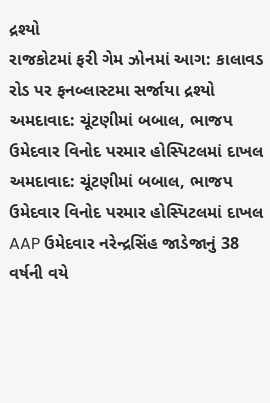દ્રશ્યો
રાજકોટમાં ફરી ગેમ ઝોનમાં આગ: કાલાવડ રોડ પર ફનબ્લાસ્ટમા સર્જાયા દ્રશ્યો
અમદાવાદ: ચૂંટણીમાં બબાલ, ભાજપ ઉમેદવાર વિનોદ પરમાર હોસ્પિટલમાં દાખલ
અમદાવાદ: ચૂંટણીમાં બબાલ, ભાજપ ઉમેદવાર વિનોદ પરમાર હોસ્પિટલમાં દાખલ
AAP ઉમેદવાર નરેન્દ્રસિંહ જાડેજાનું 38 વર્ષની વયે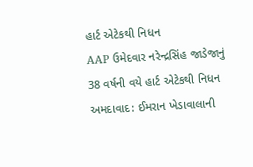હાર્ટ એટેકથી નિધન
AAP ઉમેદવાર નરેન્દ્રસિંહ જાડેજાનું 38 વર્ષની વયે હાર્ટ એટેકથી નિધન
અમદાવાદ: ઈમરાન ખેડાવાલાની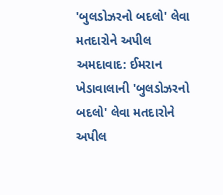'બુલડોઝરનો બદલો' લેવા મતદારોને અપીલ
અમદાવાદ: ઈમરાન ખેડાવાલાની 'બુલડોઝરનો બદલો' લેવા મતદારોને અપીલ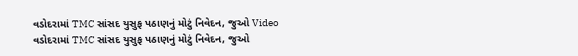વડોદરામાં TMC સાંસદ યુસુફ પઠાણનું મોટું નિવેદન, જુઓ Video
વડોદરામાં TMC સાંસદ યુસુફ પઠાણનું મોટું નિવેદન, જુઓ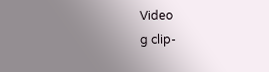Video
g clip-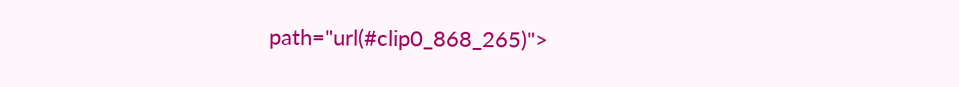path="url(#clip0_868_265)">